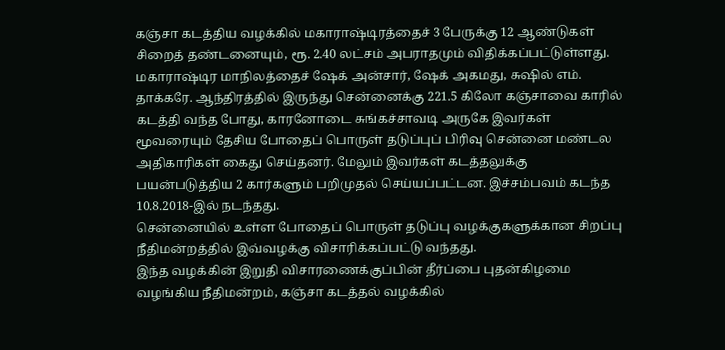கஞ்சா கடத்திய வழக்கில் மகாராஷ்டிரத்தைச் 3 பேருக்கு 12 ஆண்டுகள் சிறைத் தண்டனையும், ரூ. 2.40 லட்சம் அபராதமும் விதிக்கப்பட்டுள்ளது.
மகாராஷ்டிர மாநிலத்தைச் ஷேக் அன்சார், ஷேக் அகமது, சுஷில் எம். தாக்கரே. ஆந்திரத்தில் இருந்து சென்னைக்கு 221.5 கிலோ கஞ்சாவை காரில் கடத்தி வந்த போது, காரனோடை சுங்கச்சாவடி அருகே இவர்கள் மூவரையும் தேசிய போதைப் பொருள் தடுப்புப் பிரிவு சென்னை மண்டல அதிகாரிகள் கைது செய்தனர். மேலும் இவர்கள் கடத்தலுக்கு பயன்படுத்திய 2 கார்களும் பறிமுதல் செய்யப்பட்டன. இச்சம்பவம் கடந்த 10.8.2018-இல் நடந்தது.
சென்னையில் உள்ள போதைப் பொருள் தடுப்பு வழக்குகளுக்கான சிறப்பு நீதிமன்றத்தில் இவ்வழக்கு விசாரிக்கப்பட்டு வந்தது.
இந்த வழக்கின் இறுதி விசாரணைக்குப்பின் தீர்ப்பை புதன்கிழமை வழங்கிய நீதிமன்றம், கஞ்சா கடத்தல் வழக்கில்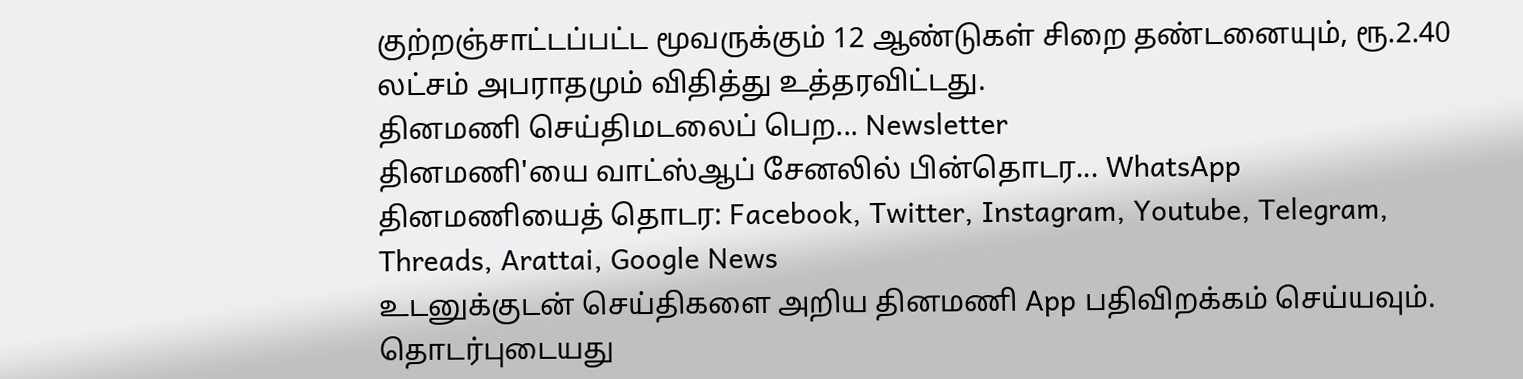குற்றஞ்சாட்டப்பட்ட மூவருக்கும் 12 ஆண்டுகள் சிறை தண்டனையும், ரூ.2.40 லட்சம் அபராதமும் விதித்து உத்தரவிட்டது.
தினமணி செய்திமடலைப் பெற... Newsletter
தினமணி'யை வாட்ஸ்ஆப் சேனலில் பின்தொடர... WhatsApp
தினமணியைத் தொடர: Facebook, Twitter, Instagram, Youtube, Telegram, Threads, Arattai, Google News
உடனுக்குடன் செய்திகளை அறிய தினமணி App பதிவிறக்கம் செய்யவும்.
தொடர்புடையது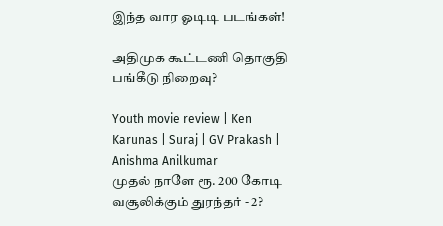இந்த வார ஓடிடி படங்கள்!

அதிமுக கூட்டணி தொகுதி பங்கீடு நிறைவு?

Youth movie review | Ken Karunas | Suraj | GV Prakash | Anishma Anilkumar
முதல் நாளே ரூ. 200 கோடி வசூலிக்கும் துரந்தர் - 2?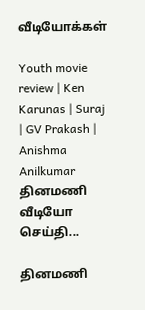வீடியோக்கள்

Youth movie review | Ken Karunas | Suraj | GV Prakash | Anishma Anilkumar
தினமணி வீடியோ செய்தி...

தினமணி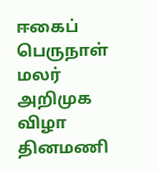ஈகைப் பெருநாள் மலர் அறிமுக விழா
தினமணி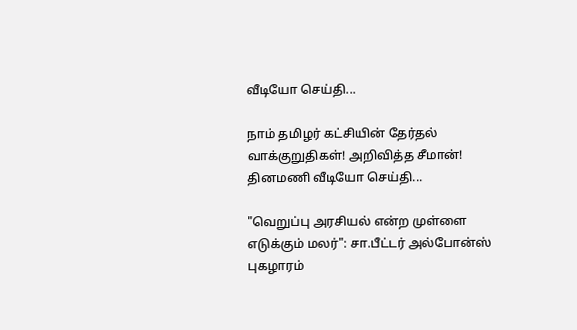வீடியோ செய்தி...

நாம் தமிழர் கட்சியின் தேர்தல் வாக்குறுதிகள்! அறிவித்த சீமான்!
தினமணி வீடியோ செய்தி...

"வெறுப்பு அரசியல் என்ற முள்ளை எடுக்கும் மலர்": சா.பீட்டர் அல்போன்ஸ் புகழாரம்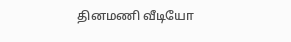தினமணி வீடியோ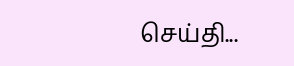செய்தி...